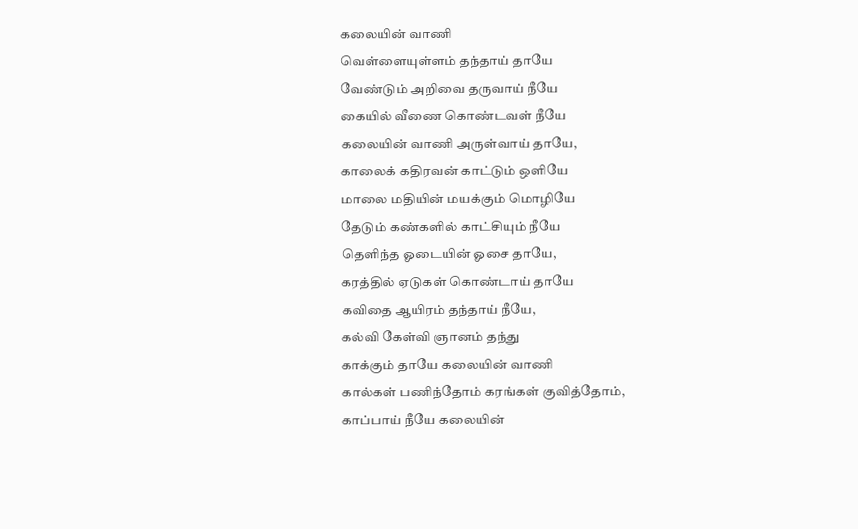கலையின் வாணி
வெள்ளையுள்ளம் தந்தாய் தாயே
வேண்டும் அறிவை தருவாய் நீயே
கையில் வீணை கொண்டவள் நீயே
கலையின் வாணி அருள்வாய் தாயே,
காலைக் கதிரவன் காட்டும் ஒளியே
மாலை மதியின் மயக்கும் மொழியே
தேடும் கண்களில் காட்சியும் நீயே
தெளிந்த ஓடையின் ஓசை தாயே,
கரத்தில் ஏடுகள் கொண்டாய் தாயே
கவிதை ஆயிரம் தந்தாய் நீயே,
கல்வி கேள்வி ஞானம் தந்து
காக்கும் தாயே கலையின் வாணி
கால்கள் பணிந்தோம் கரங்கள் குவித்தோம்,
காப்பாய் நீயே கலையின்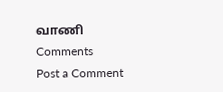வாணி
Comments
Post a Comment